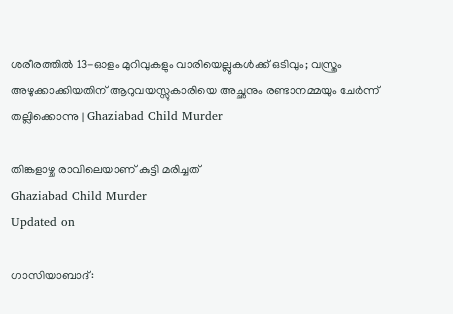ശരീരത്തിൽ 13-ഓളം മുറിവുകളും വാരിയെല്ലുകൾക്ക് ഒടിവും; വസ്ത്രം അഴുക്കാക്കിയതിന് ആറുവയസ്സുകാരിയെ അച്ഛനും രണ്ടാനമ്മയും ചേർന്ന് തല്ലിക്കൊന്നു | Ghaziabad Child Murder

തിങ്കളാഴ്ച രാവിലെയാണ് കുട്ടി മരിച്ചത്
Ghaziabad Child Murder
Updated on

ഗാസിയാബാദ്: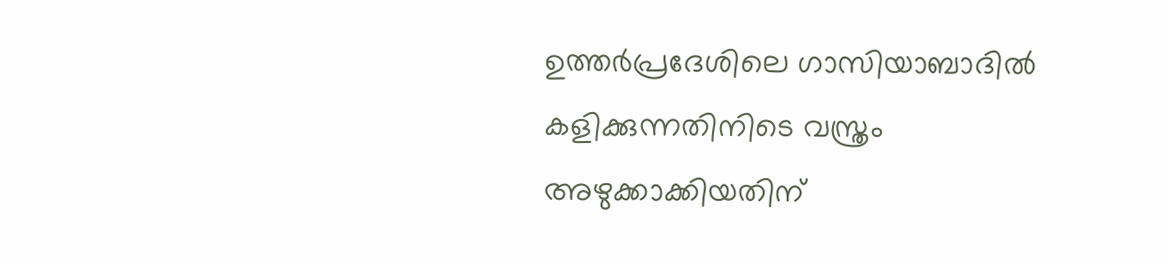ഉത്തർപ്രദേശിലെ ഗാസിയാബാദിൽ കളിക്കുന്നതിനിടെ വസ്ത്രം അഴുക്കാക്കിയതിന്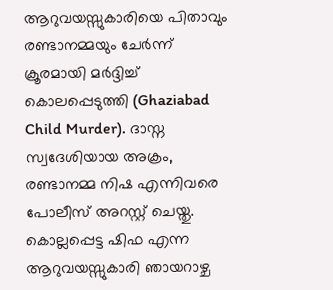ആറുവയസ്സുകാരിയെ പിതാവും രണ്ടാനമ്മയും ചേർന്ന് ക്രൂരമായി മർദ്ദിച്ച് കൊലപ്പെടുത്തി (Ghaziabad Child Murder). ദാസ്ന സ്വദേശിയായ അക്രം, രണ്ടാനമ്മ നിഷ എന്നിവരെ പോലീസ് അറസ്റ്റ് ചെയ്തു. കൊല്ലപ്പെട്ട ഷിഫ എന്ന ആറുവയസ്സുകാരി ഞായറാഴ്ച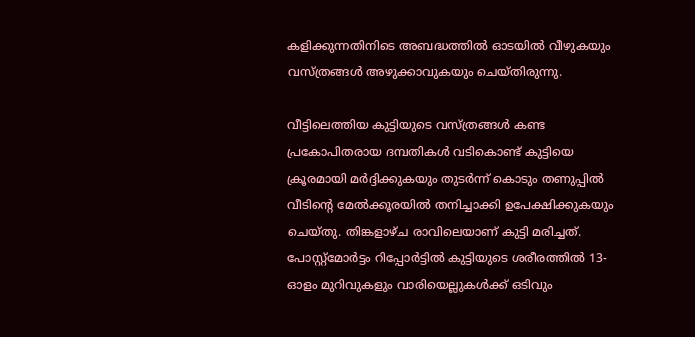കളിക്കുന്നതിനിടെ അബദ്ധത്തിൽ ഓടയിൽ വീഴുകയും വസ്ത്രങ്ങൾ അഴുക്കാവുകയും ചെയ്തിരുന്നു.

വീട്ടിലെത്തിയ കുട്ടിയുടെ വസ്ത്രങ്ങൾ കണ്ട പ്രകോപിതരായ ദമ്പതികൾ വടികൊണ്ട് കുട്ടിയെ ക്രൂരമായി മർദ്ദിക്കുകയും തുടർന്ന് കൊടും തണുപ്പിൽ വീടിന്റെ മേൽക്കൂരയിൽ തനിച്ചാക്കി ഉപേക്ഷിക്കുകയും ചെയ്തു. തിങ്കളാഴ്ച രാവിലെയാണ് കുട്ടി മരിച്ചത്. പോസ്റ്റ്‌മോർട്ടം റിപ്പോർട്ടിൽ കുട്ടിയുടെ ശരീരത്തിൽ 13-ഓളം മുറിവുകളും വാരിയെല്ലുകൾക്ക് ഒടിവും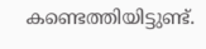കണ്ടെത്തിയിട്ടുണ്ട്.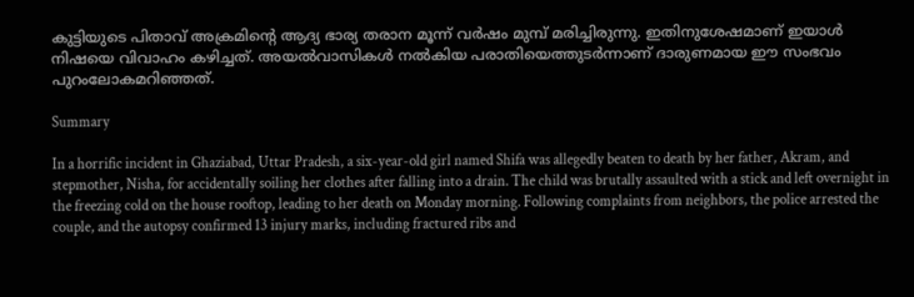കുട്ടിയുടെ പിതാവ് അക്രമിന്റെ ആദ്യ ഭാര്യ തരാന മൂന്ന് വർഷം മുമ്പ് മരിച്ചിരുന്നു. ഇതിനുശേഷമാണ് ഇയാൾ നിഷയെ വിവാഹം കഴിച്ചത്. അയൽവാസികൾ നൽകിയ പരാതിയെത്തുടർന്നാണ് ദാരുണമായ ഈ സംഭവം പുറംലോകമറിഞ്ഞത്.

Summary

In a horrific incident in Ghaziabad, Uttar Pradesh, a six-year-old girl named Shifa was allegedly beaten to death by her father, Akram, and stepmother, Nisha, for accidentally soiling her clothes after falling into a drain. The child was brutally assaulted with a stick and left overnight in the freezing cold on the house rooftop, leading to her death on Monday morning. Following complaints from neighbors, the police arrested the couple, and the autopsy confirmed 13 injury marks, including fractured ribs and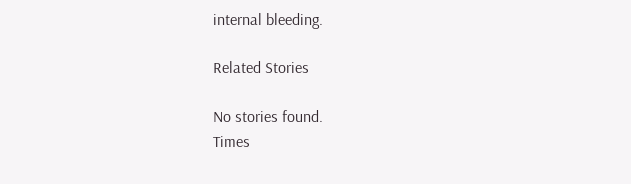internal bleeding.

Related Stories

No stories found.
Times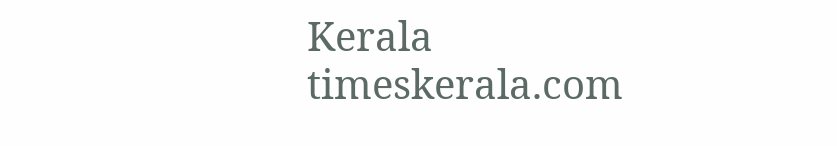Kerala
timeskerala.com